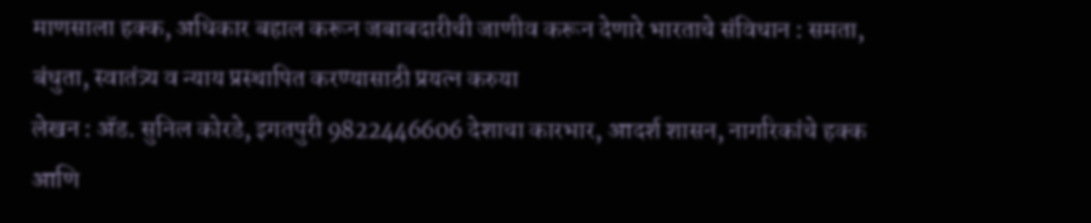माणसाला हक्क, अधिकार बहाल करून जबाबदारीची जाणीव करून देणारे भारताचे संविधान : समता, बंधुता, स्वातंत्र्य व न्याय प्रस्थापित करण्यासाठी प्रयत्न करुया
लेखन : ॲड. सुनिल कोरडे, इगतपुरी 9822446606 देशाचा कारभार, आदर्श शासन, नागरिकांचे हक्क आणि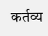कर्तव्य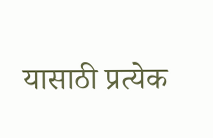यासाठी प्रत्येक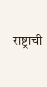राष्ट्राची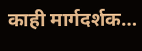काही मार्गदर्शक…